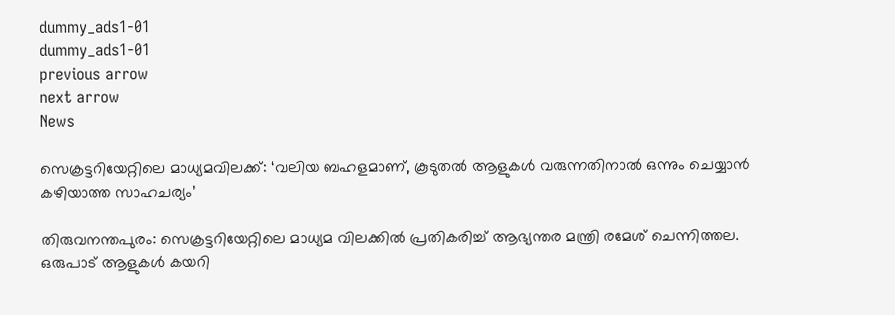dummy_ads1-01
dummy_ads1-01
previous arrow
next arrow
News

സെക്രട്ടറിയേറ്റിലെ മാധ്യമവിലക്ക്: ‘വലിയ ബഹളമാണ്, കൂടുതൽ ആളുകൾ വരുന്നതിനാല്‍ ഒന്നും ചെയ്യാൻ കഴിയാത്ത സാഹചര്യം’

തിരുവനന്തപുരം: സെക്രട്ടറിയേറ്റിലെ മാധ്യമ വിലക്കില്‍ പ്രതികരിച്ച് ആഭ്യന്തര മന്ത്രി രമേശ് ചെന്നിത്തല. ഒരുപാട് ആളുകള്‍ കയറി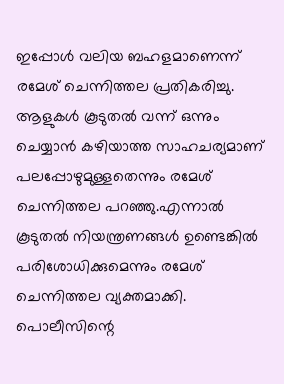ഇപ്പോള്‍ വലിയ ബഹളമാണെന്ന് രമേശ് ചെന്നിത്തല പ്രതികരിച്ചു. ആളുകള്‍ കൂടുതല്‍ വന്ന് ഒന്നും ചെയ്യാന്‍ കഴിയാത്ത സാഹചര്യമാണ് പലപ്പോഴുമുള്ളതെന്നും രമേശ് ചെന്നിത്തല പറഞ്ഞു.എന്നാല്‍ കൂടുതല്‍ നിയന്ത്രണങ്ങള്‍ ഉണ്ടെങ്കില്‍ പരിശോധിക്കുമെന്നും രമേശ് ചെന്നിത്തല വ്യക്തമാക്കി. പൊലീസിന്റെ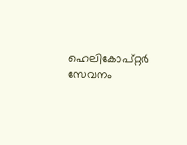ഹെലികോപ്റ്റര്‍ സേവനം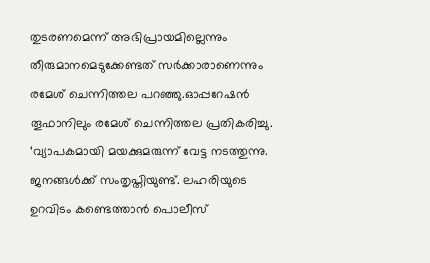തുടരണമെന്ന് അഭിപ്രായമില്ലെന്നും തീരുമാനമെടുക്കേണ്ടത് സര്‍ക്കാരാണെന്നും രമേശ് ചെന്നിത്തല പറഞ്ഞു.ഓപ്പറേഷന്‍ തൂഫാനിലും രമേശ് ചെന്നിത്തല പ്രതികരിച്ചു. ‘വ്യാപകമായി മയക്കുമരുന്ന് വേട്ട നടത്തുന്നു. ജനങ്ങള്‍ക്ക് സംതൃപ്തിയുണ്ട്. ലഹരിയുടെ ഉറവിടം കണ്ടെത്താന്‍ പൊലീസ്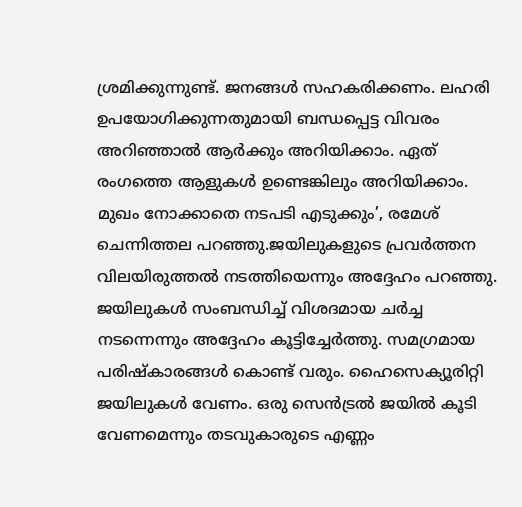ശ്രമിക്കുന്നുണ്ട്. ജനങ്ങള്‍ സഹകരിക്കണം. ലഹരി ഉപയോഗിക്കുന്നതുമായി ബന്ധപ്പെട്ട വിവരം അറിഞ്ഞാല്‍ ആര്‍ക്കും അറിയിക്കാം. ഏത് രംഗത്തെ ആളുകള്‍ ഉണ്ടെങ്കിലും അറിയിക്കാം. മുഖം നോക്കാതെ നടപടി എടുക്കും’, രമേശ് ചെന്നിത്തല പറഞ്ഞു.ജയിലുകളുടെ പ്രവര്‍ത്തന വിലയിരുത്തല്‍ നടത്തിയെന്നും അദ്ദേഹം പറഞ്ഞു. ജയിലുകള്‍ സംബന്ധിച്ച് വിശദമായ ചര്‍ച്ച നടന്നെന്നും അദ്ദേഹം കൂട്ടിച്ചേര്‍ത്തു. സമഗ്രമായ പരിഷ്‌കാരങ്ങള്‍ കൊണ്ട് വരും. ഹൈസെക്യൂരിറ്റി ജയിലുകള്‍ വേണം. ഒരു സെന്‍ട്രല്‍ ജയില്‍ കൂടി വേണമെന്നും തടവുകാരുടെ എണ്ണം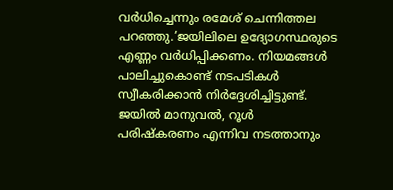വര്‍ധിച്ചെന്നും രമേശ് ചെന്നിത്തല പറഞ്ഞു.’ജയിലിലെ ഉദ്യോഗസ്ഥരുടെ എണ്ണം വര്‍ധിപ്പിക്കണം. നിയമങ്ങള്‍ പാലിച്ചുകൊണ്ട് നടപടികള്‍ സ്വീകരിക്കാന്‍ നിര്‍ദ്ദേശിച്ചിട്ടുണ്ട്. ജയില്‍ മാനുവല്‍, റൂള്‍ പരിഷ്‌കരണം എന്നിവ നടത്താനും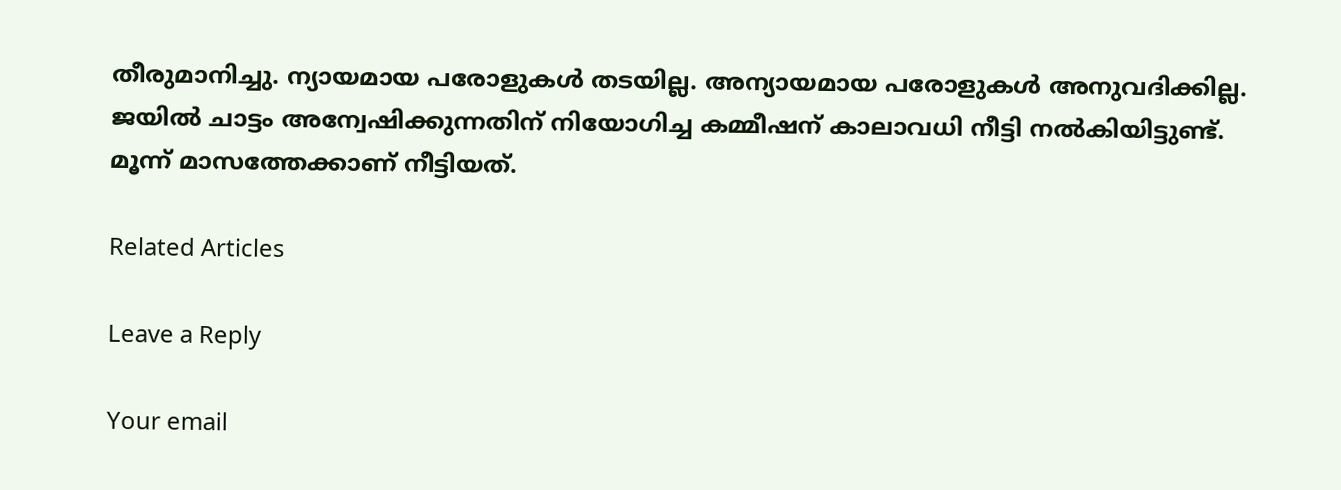തീരുമാനിച്ചു. ന്യായമായ പരോളുകള്‍ തടയില്ല. അന്യായമായ പരോളുകള്‍ അനുവദിക്കില്ല. ജയില്‍ ചാട്ടം അന്വേഷിക്കുന്നതിന് നിയോഗിച്ച കമ്മീഷന് കാലാവധി നീട്ടി നല്‍കിയിട്ടുണ്ട്. മൂന്ന് മാസത്തേക്കാണ് നീട്ടിയത്.

Related Articles

Leave a Reply

Your email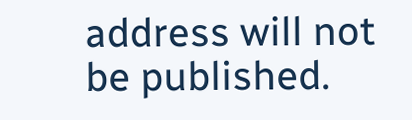address will not be published.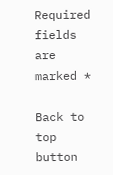Required fields are marked *

Back to top button